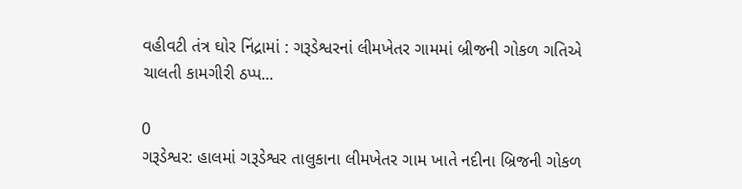વહીવટી તંત્ર ઘોર નિંદ્રામાં : ગરૂડેશ્વરનાં લીમખેતર ગામમાં બ્રીજની ગોકળ ગતિએ ચાલતી કામગીરી ઠપ્પ...

0
ગરૂડેશ્વર: હાલમાં ગરૂડેશ્વર તાલુકાના લીમખેતર ગામ ખાતે નદીના બ્રિજની ગોકળ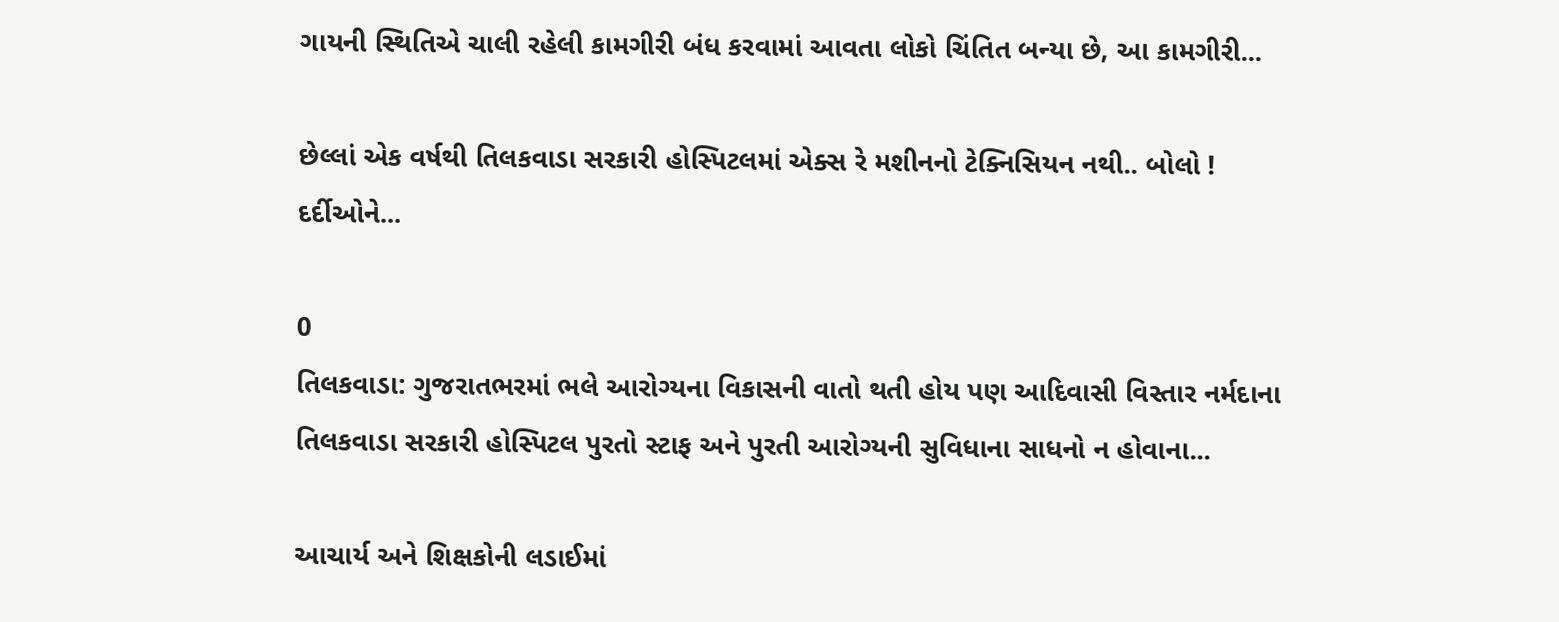ગાયની સ્થિતિએ ચાલી રહેલી કામગીરી બંધ કરવામાં આવતા લોકો ચિંતિત બન્યા છે, આ કામગીરી...

છેલ્લાં એક વર્ષથી તિલકવાડા સરકારી હોસ્પિટલમાં એક્સ રે મશીનનો ટેક્નિસિયન નથી.. બોલો ! દર્દીઓને...

0
તિલકવાડા: ગુજરાતભરમાં ભલે આરોગ્યના વિકાસની વાતો થતી હોય પણ આદિવાસી વિસ્તાર નર્મદાના તિલકવાડા સરકારી હોસ્પિટલ પુરતો સ્ટાફ અને પુરતી આરોગ્યની સુવિધાના સાધનો ન હોવાના...

આચાર્ય અને શિક્ષકોની લડાઈમાં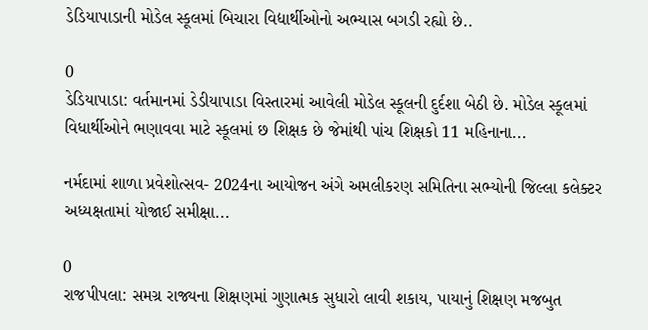ડેડિયાપાડાની મોડેલ સ્કૂલમાં બિચારા વિદ્યાર્થીઓનો અભ્યાસ બગડી રહ્યો છે..

0
ડેડિયાપાડા: વર્તમાનમાં ડેડીયાપાડા વિસ્તારમાં આવેલી મોડેલ સ્કૂલની દુર્દશા બેઠી છે. મોડેલ સ્કૂલમાં વિધાર્થીઓને ભણાવવા માટે સ્કૂલમાં છ શિક્ષક છે જેમાંથી પાંચ શિક્ષકો 11 મહિનાના...

નર્મદામાં શાળા પ્રવેશોત્સવ- 2024ના આયોજન અંગે અમલીકરણ સમિતિના સભ્યોની જિલ્લા કલેક્ટર અધ્યક્ષતામાં યોજાઈ સમીક્ષા...

0
રાજપીપલા: સમગ્ર રાજ્યના શિક્ષણમાં ગુણાત્મક સુધારો લાવી શકાય, પાયાનું શિક્ષણ મજબુત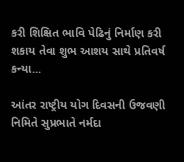કરી શિક્ષિત ભાવિ પેઢિનું નિર્માણ કરી શકાય તેવા શુભ આશય સાથે પ્રતિવર્ષ કન્યા...

આંતર રાષ્ટ્રીય યોગ દિવસની ઉજવણી નિમિતે સુપ્રભાતે નર્મદા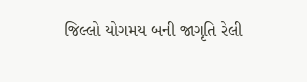જિલ્લો યોગમય બની જાગૃતિ રેલી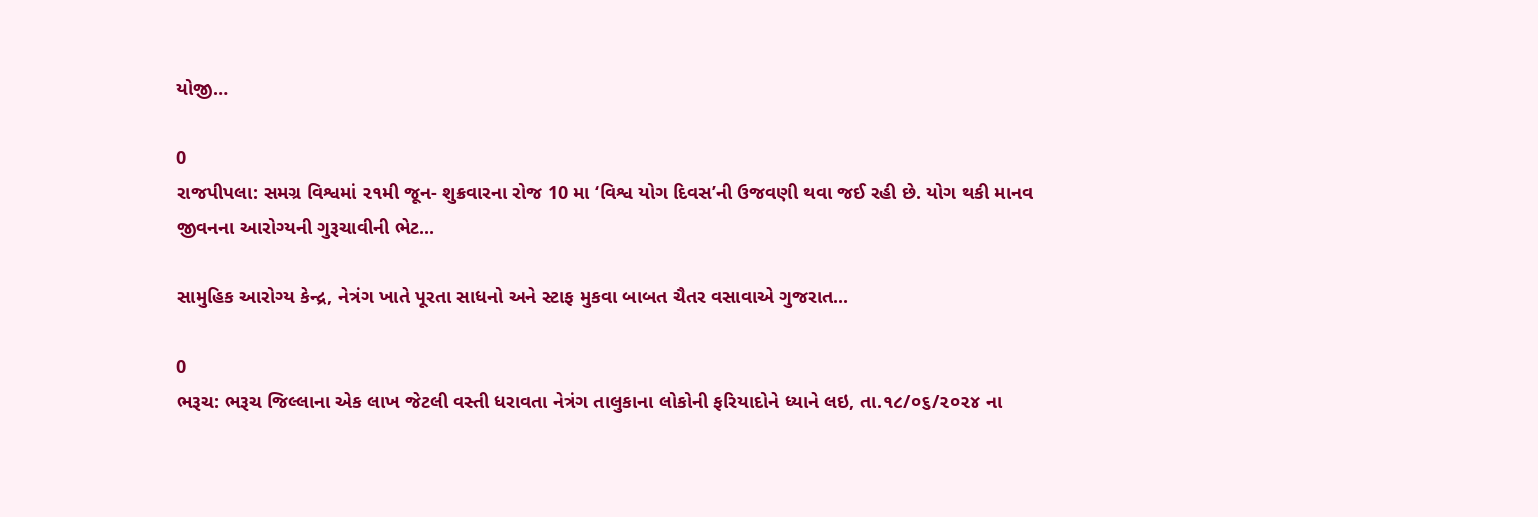યોજી…

0
રાજપીપલા: સમગ્ર વિશ્વમાં ૨૧મી જૂન- શુક્રવારના રોજ 10 મા ‘વિશ્વ યોગ દિવસ’ની ઉજવણી થવા જઈ રહી છે. યોગ થકી માનવ જીવનના આરોગ્યની ગુરૂચાવીની ભેટ...

સામુહિક આરોગ્ય કેન્દ્ર, નેત્રંગ ખાતે પૂરતા સાધનો અને સ્ટાફ મુકવા બાબત ચૈતર વસાવાએ ગુજરાત...

0
ભરૂચ: ભરૂચ જિલ્લાના એક લાખ જેટલી વસ્તી ધરાવતા નેત્રંગ તાલુકાના લોકોની ફરિયાદોને ધ્યાને લઇ, તા.૧૮/૦૬/૨૦૨૪ ના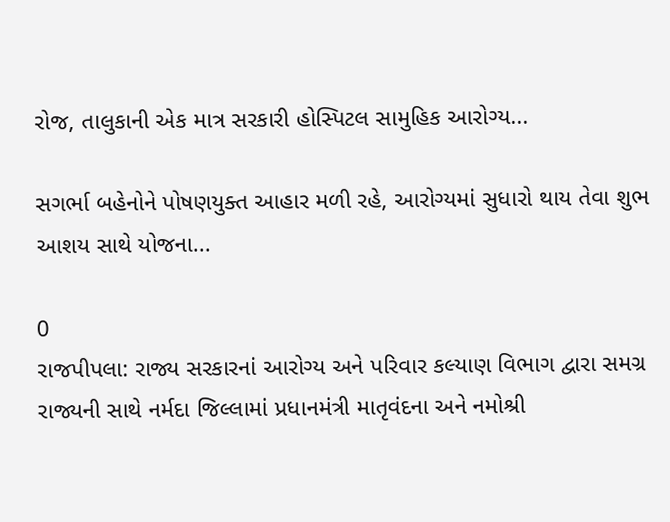રોજ, તાલુકાની એક માત્ર સરકારી હોસ્પિટલ સામુહિક આરોગ્ય...

સગર્ભા બહેનોને પોષણયુક્ત આહાર મળી રહે, આરોગ્યમાં સુધારો થાય તેવા શુભ આશય સાથે યોજના...

0
રાજપીપલા: રાજ્ય સરકારનાં આરોગ્ય અને પરિવાર કલ્યાણ વિભાગ દ્વારા સમગ્ર રાજ્યની સાથે નર્મદા જિલ્લામાં પ્રધાનમંત્રી માતૃવંદના અને નમોશ્રી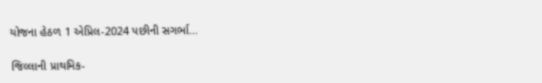યોજના હેઠળ 1 એપ્રિલ-2024 પછીની સગર્ભા...

જિલ્લાની પ્રાથમિક-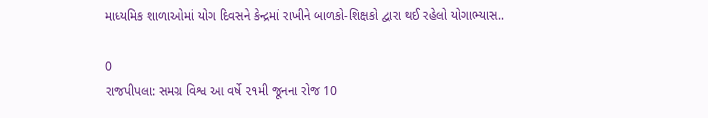માધ્યમિક શાળાઓમાં યોગ દિવસને કેન્દ્રમાં રાખીને બાળકો-શિક્ષકો દ્વારા થઈ રહેલો યોગાભ્યાસ..

0
રાજપીપલા: સમગ્ર વિશ્વ આ વર્ષે ૨૧મી જૂનના રોજ 10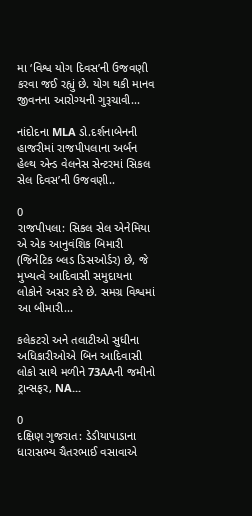મા ‘વિશ્વ યોગ દિવસ’ની ઉજવણી કરવા જઈ રહ્યું છે. યોગ થકી માનવ જીવનના આરોગ્યની ગુરૂચાવી...

નાંદોદના MLA ડો.દર્શનાબેનની હાજરીમાં રાજપીપલાના અર્બન હેલ્થ એન્ડ વેલનેસ સેન્ટરમાં સિકલ સેલ દિવસ’ની ઉજવણી..

0
રાજપીપલા: સિકલ સેલ એનેમિયા એ એક આનુવંશિક બિમારી (જિનેટિક બ્લડ ડિસઓર્ડર) છે, જે મુખ્યત્વે આદિવાસી સમુદાયના લોકોને અસર કરે છે. સમગ્ર વિશ્વમાં આ બીમારી...

કલેકટરો અને તલાટીઓ સુધીના અધિકારીઓએ બિન આદિવાસી લોકો સાથે મળીને 73AAની જમીનો ટ્રાન્સફર, NA...

0
દક્ષિણ ગુજરાત: ડેડીયાપાડાના ધારાસભ્ય ચૈતરભાઈ વસાવાએ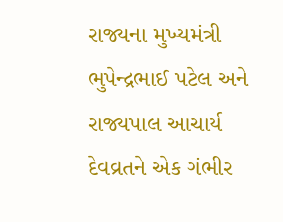રાજ્યના મુખ્યમંત્રી ભુપેન્દ્રભાઈ પટેલ અને રાજ્યપાલ આચાર્ય દેવવ્રતને એક ગંભીર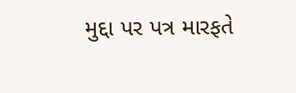મુદ્દા પર પત્ર મારફતે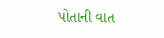પોતાની વાત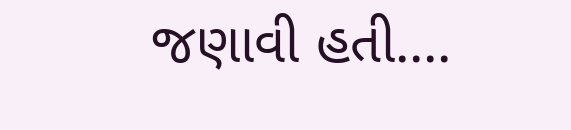જણાવી હતી....